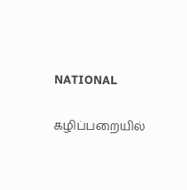NATIONAL

கழிப்பறையில்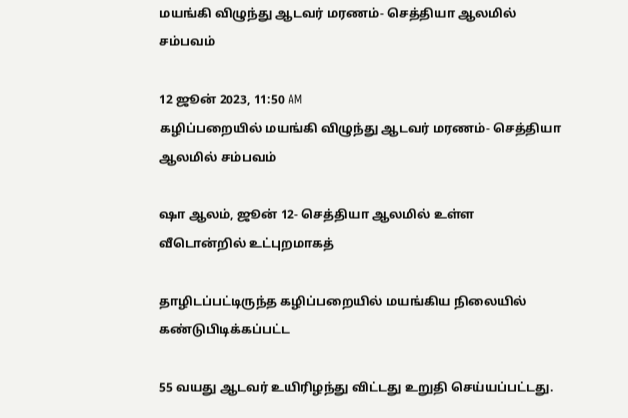மயங்கி விழுந்து ஆடவர் மரணம்- செத்தியா ஆலமில் சம்பவம்

12 ஜூன் 2023, 11:50 AM
கழிப்பறையில் மயங்கி விழுந்து ஆடவர் மரணம்- செத்தியா ஆலமில் சம்பவம்

ஷா ஆலம், ஜூன் 12- செத்தியா ஆலமில் உள்ள வீடொன்றில் உட்புறமாகத்

தாழிடப்பட்டிருந்த கழிப்பறையில் மயங்கிய நிலையில் கண்டுபிடிக்கப்பட்ட

55 வயது ஆடவர் உயிரிழந்து விட்டது உறுதி செய்யப்பட்டது.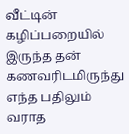வீட்டின் கழிப்பறையில் இருந்த தன் கணவரிடமிருந்து எந்த பதிலும் வராத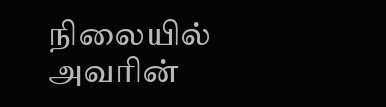நிலையில் அவரின்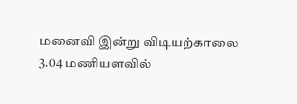மனைவி இன்று விடியற்காலை 3.04 மணியளவில்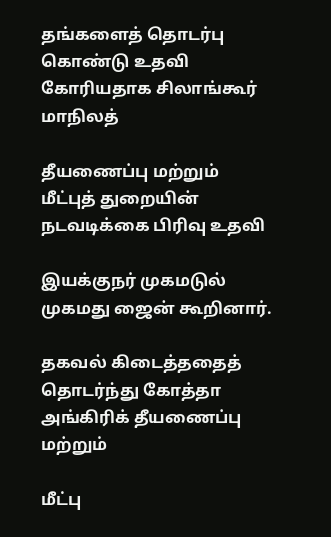தங்களைத் தொடர்பு கொண்டு உதவி கோரியதாக சிலாங்கூர் மாநிலத்

தீயணைப்பு மற்றும் மீட்புத் துறையின் நடவடிக்கை பிரிவு உதவி

இயக்குநர் முகமடுல் முகமது ஜைன் கூறினார்.

தகவல் கிடைத்ததைத் தொடர்ந்து கோத்தா அங்கிரிக் தீயணைப்பு மற்றும்

மீட்பு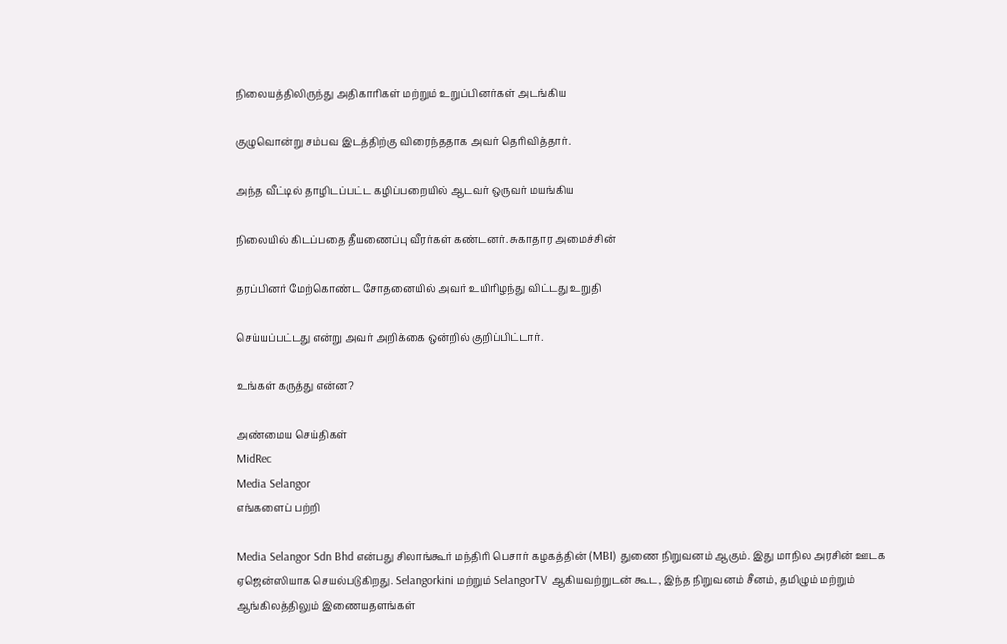நிலையத்திலிருந்து அதிகாரிகள் மற்றும் உறுப்பினர்கள் அடங்கிய

குழுவொன்று சம்பவ இடத்திற்கு விரைந்ததாக அவர் தெரிவித்தார்.

அந்த வீட்டில் தாழிடப்பட்ட கழிப்பறையில் ஆடவர் ஒருவர் மயங்கிய

நிலையில் கிடப்பதை தீயணைப்பு வீரர்கள் கண்டனர். சுகாதார அமைச்சின்

தரப்பினர் மேற்கொண்ட சோதனையில் அவர் உயிரிழந்து விட்டது உறுதி

செய்யப்பட்டது என்று அவர் அறிக்கை ஒன்றில் குறிப்பிட்டார்.

உங்கள் கருத்து என்ன?

அண்மைய செய்திகள்
MidRec
Media Selangor
எங்களைப் பற்றி

Media Selangor Sdn Bhd என்பது சிலாங்கூர் மந்திரி பெசார் கழகத்தின் (MBI) துணை நிறுவனம் ஆகும். இது மாநில அரசின் ஊடக ஏஜென்ஸியாக செயல்படுகிறது. Selangorkini மற்றும் SelangorTV ஆகியவற்றுடன் கூட, இந்த நிறுவனம் சீனம், தமிழும் மற்றும் ஆங்கிலத்திலும் இணையதளங்கள்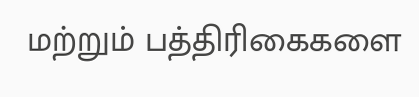மற்றும் பத்திரிகைகளை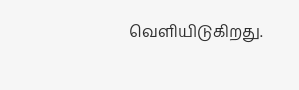வெளியிடுகிறது.